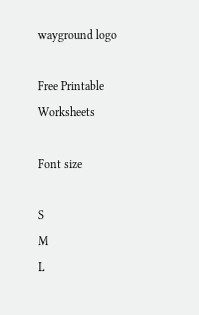wayground logo

Free Printable Worksheets

Font size

S
M
L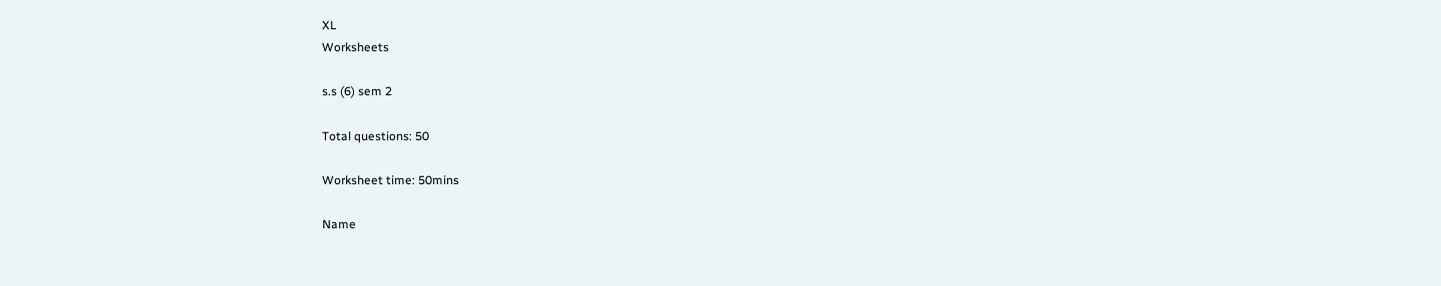XL
Worksheets

s.s (6) sem 2

Total questions: 50

Worksheet time: 50mins

Name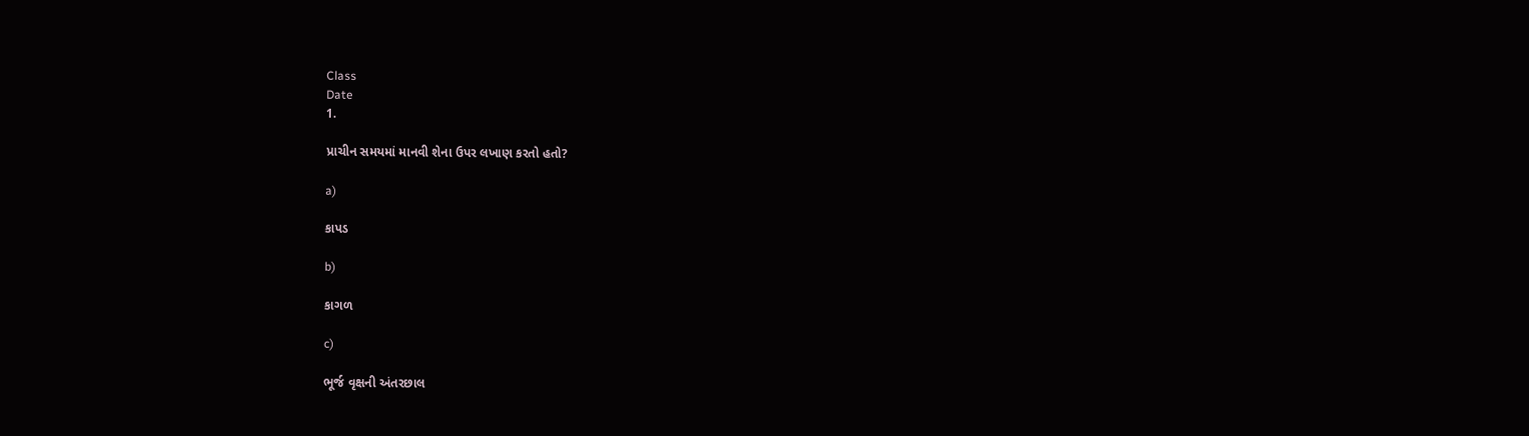Class
Date
1.

પ્રાચીન સમયમાં માનવી શેના ઉપર લખાણ કરતો હતો?

a)

કાપડ

b)

કાગળ

c)

ભૂર્જ વૃક્ષની અંતરછાલ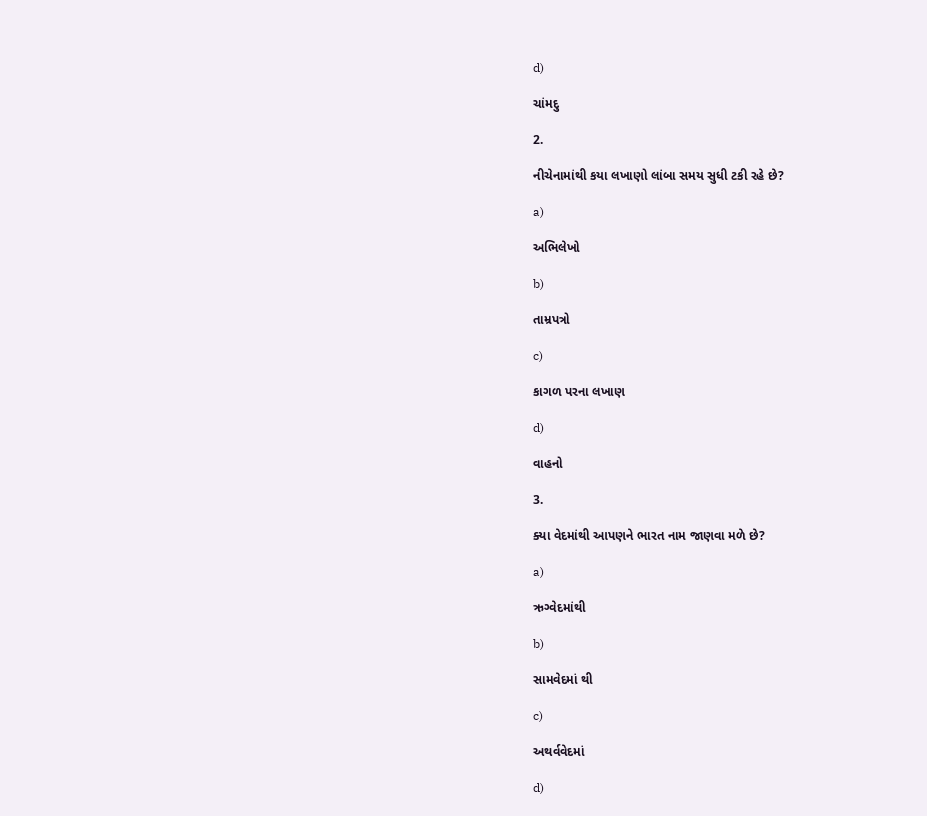d)

ચાંમદુ

2.

નીચેનામાંથી કયા લખાણો લાંબા સમય સુધી ટકી રહે છે?

a)

અભિલેખો

b)

તામ્રપત્રો

c)

કાગળ પરના લખાણ

d)

વાહનો

3.

ક્યા વેદમાંથી આપણને ભારત નામ જાણવા મળે છે?

a)

ઋગ્વેદમાંથી

b)

સામવેદમાં થી

c)

અથર્વવેદમાં

d)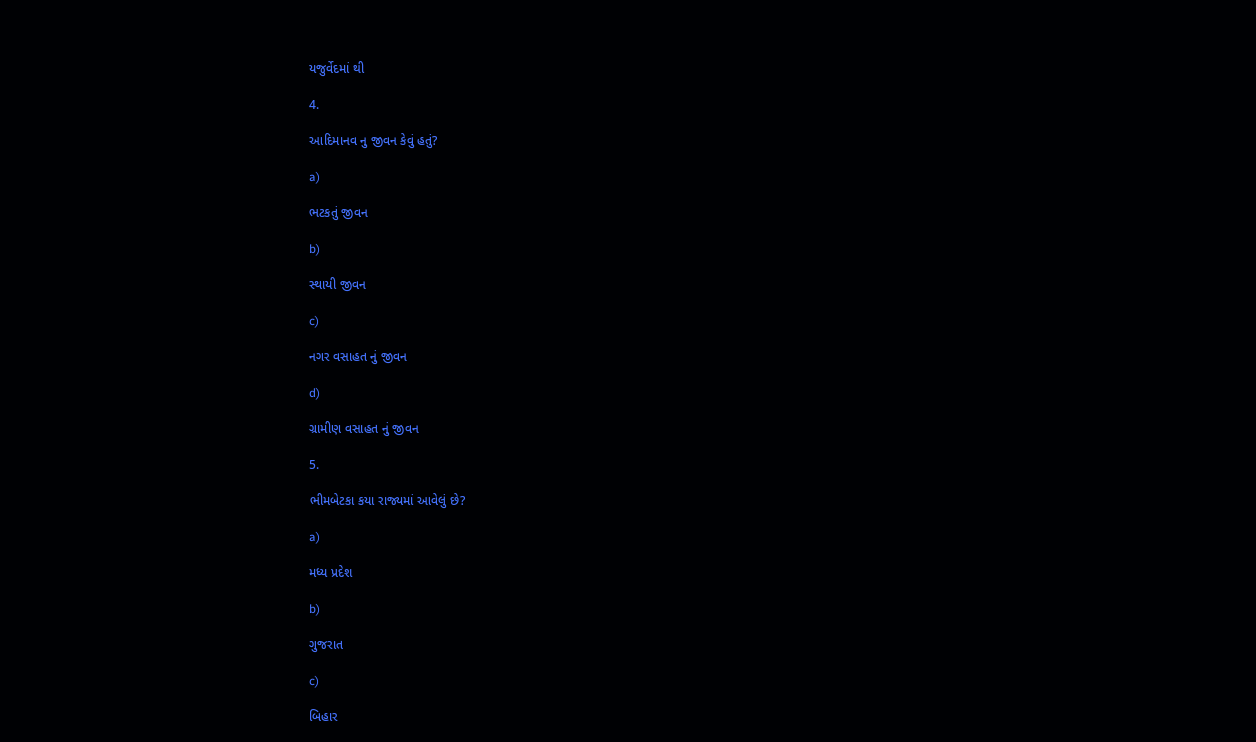યજુર્વેદમાં થી

4.

આદિમાનવ નુ જીવન કેવું હતું?

a)

ભટકતું જીવન

b)

સ્થાયી જીવન

c)

નગર વસાહત નું જીવન

d)

ગ્રામીણ વસાહત નું જીવન

5.

ભીમબેટકા કયા રાજ્યમાં આવેલું છે?

a)

મધ્ય પ્રદેશ

b)

ગુજરાત

c)

બિહાર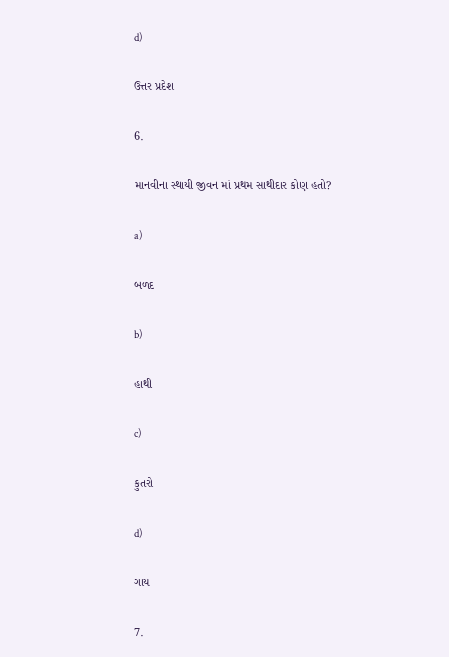d)

ઉત્તર પ્રદેશ

6.

માનવીના સ્થાયી જીવન માં પ્રથમ સાથીદાર કોણ હતો?

a)

બળદ

b)

હાથી

c)

કુતરો

d)

ગાય

7.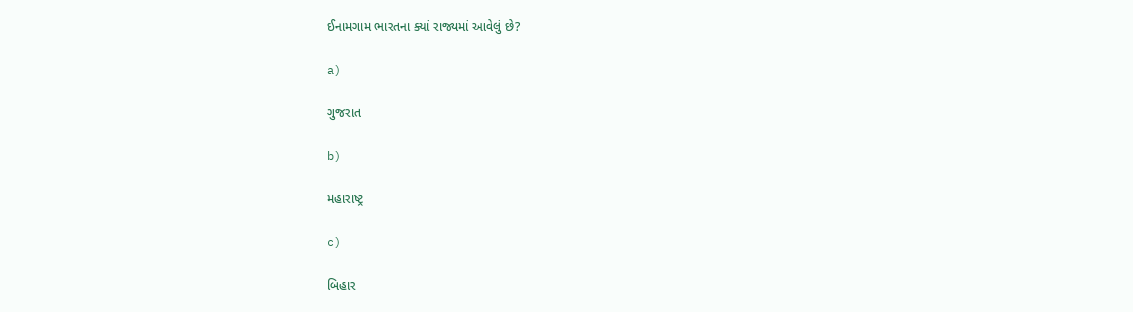ઈનામગામ ભારતના ક્યાં રાજ્યમાં આવેલું છે?

a)

ગુજરાત

b)

મહારાષ્ટ્ર

c)

બિહાર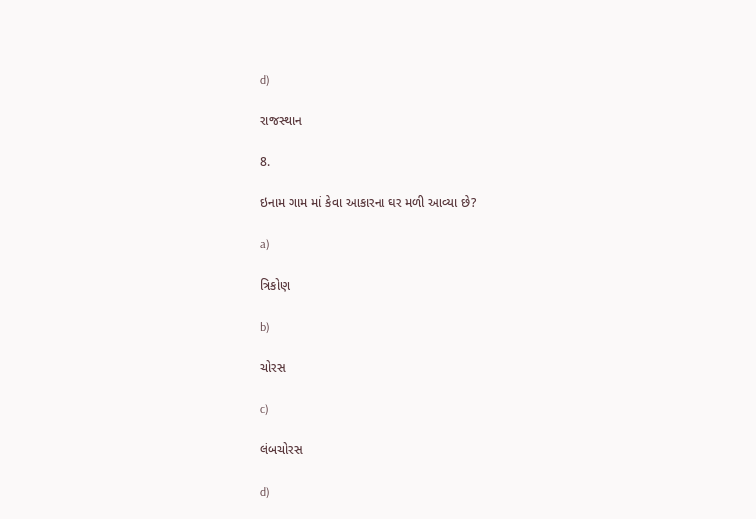d)

રાજસ્થાન

8.

ઇનામ ગામ માં કેવા આકારના ઘર મળી આવ્યા છે?

a)

ત્રિકોણ

b)

ચોરસ

c)

લંબચોરસ

d)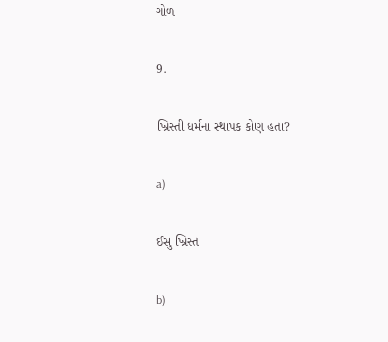ગોળ

9.

ખ્રિસ્તી ધર્મના સ્થાપક કોણ હતા?

a)

ઈસુ ખ્રિસ્ત

b)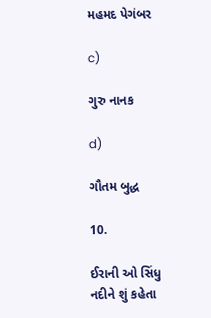મહમદ પેગંબર

c)

ગુરુ નાનક

d)

ગૌતમ બુદ્ધ

10.

ઈરાની ઓ સિંધુ નદીને શું કહેતા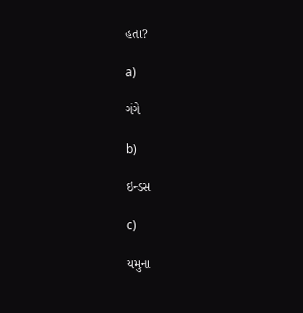હતા?

a)

ગંગે

b)

ઇન્ડસ

c)

યમુના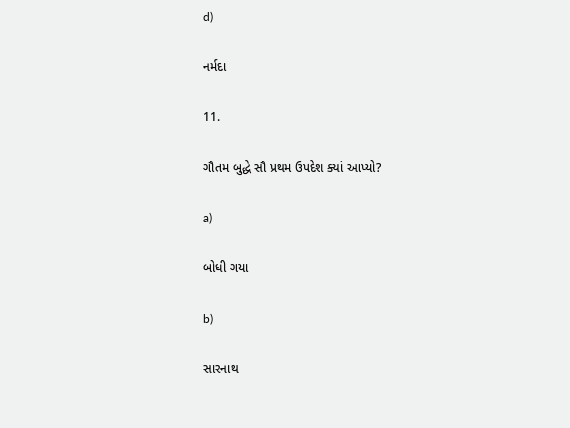d)

નર્મદા

11.

ગૌતમ બુદ્ધે સૌ પ્રથમ ઉપદેશ ક્યાં આપ્યો?

a)

બોધી ગયા

b)

સારનાથ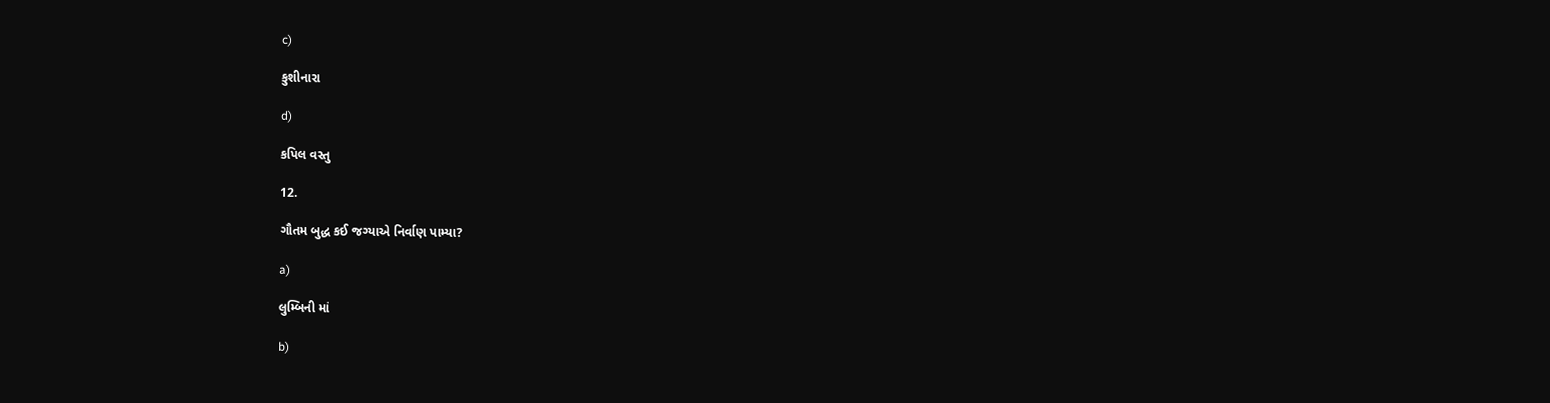c)

કુશીનારા

d)

કપિલ વસ્તુ

12.

ગૌતમ બુદ્ધ કઈ જગ્યાએ નિર્વાણ પામ્યા?

a)

લુમ્બિની માં

b)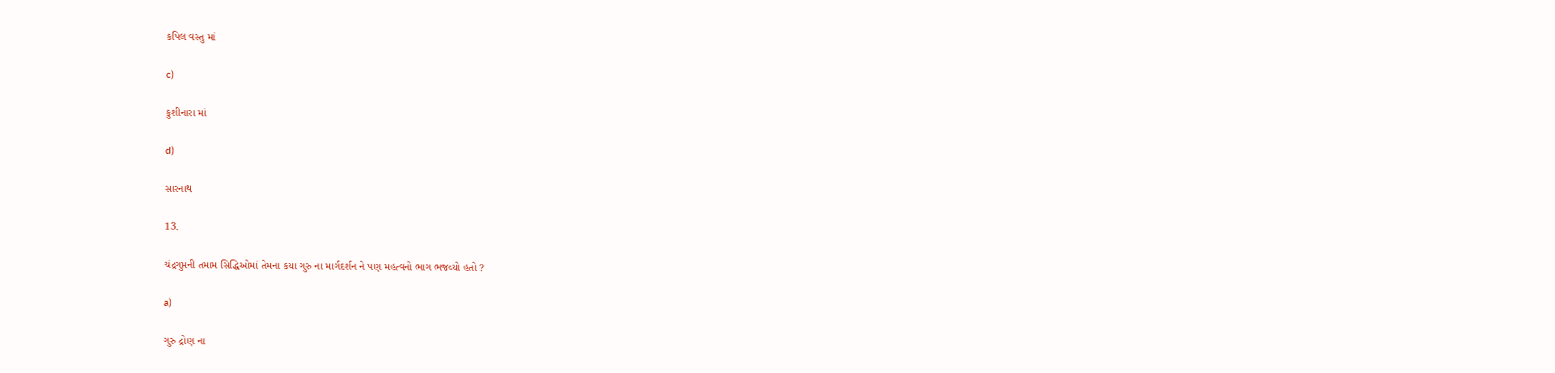કપિલ વસ્તુ માં

c)

કુશીનારા માં

d)

સારનાથ

13.

ચંદ્રગુપ્તની તમામ સિદ્ધિઓમાં તેમના કયા ગુરુ ના માર્ગદર્શન ને પણ મહત્વનો ભાગ ભજવ્યો હતો ?

a)

ગુરુ દ્રોણ ના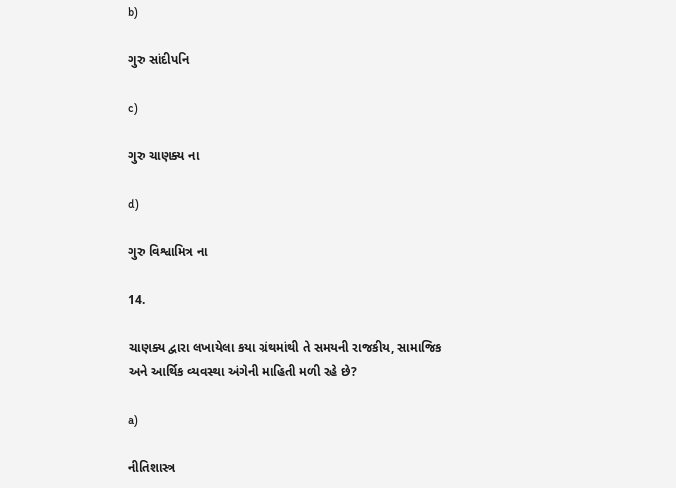b)

ગુરુ સાંદીપનિ

c)

ગુરુ ચાણક્ય ના

d)

ગુરુ વિશ્વામિત્ર ના

14.

ચાણક્ય દ્વારા લખાયેલા કયા ગ્રંથમાંથી તે સમયની રાજકીય, સામાજિક અને આર્થિક વ્યવસ્થા અંગેની માહિતી મળી રહે છે?

a)

નીતિશાસ્ત્ર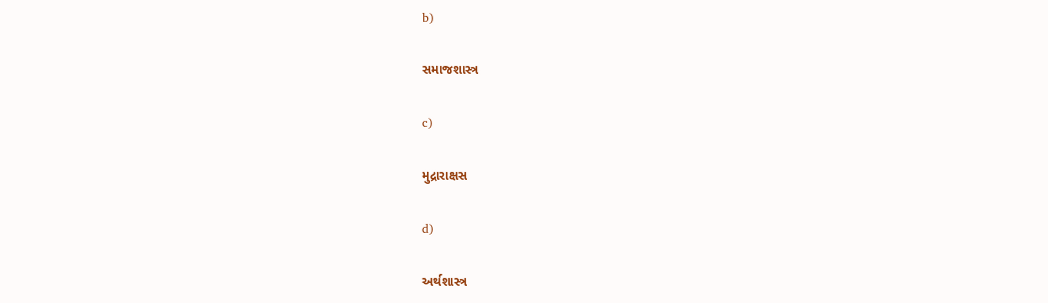b)

સમાજશાસ્ત્ર

c)

મુદ્રારાક્ષસ

d)

અર્થશાસ્ત્ર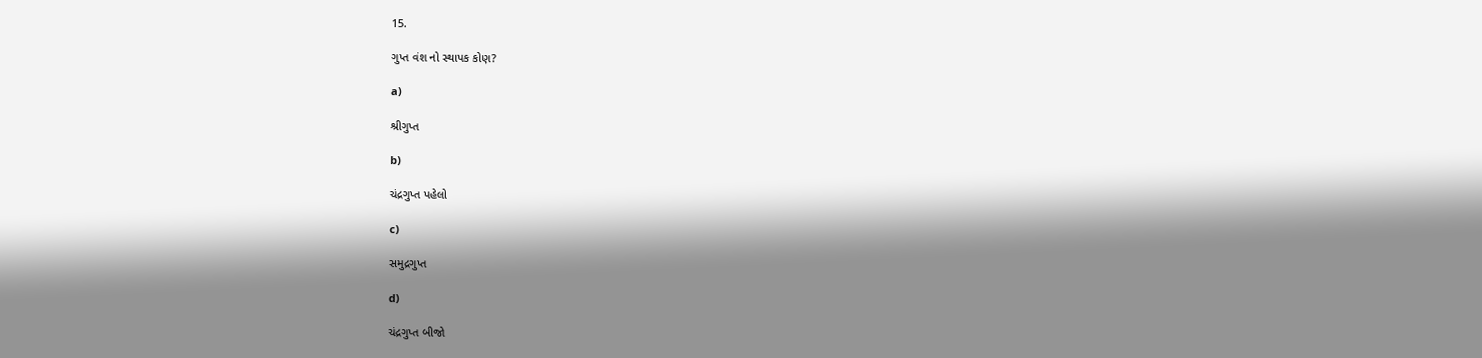15.

ગુપ્ત વંશ નો સ્થાપક કોણ?

a)

શ્રીગુપ્ત

b)

ચંદ્રગુપ્ત પહેલો

c)

સમુદ્રગુપ્ત

d)

ચંદ્રગુપ્ત બીજો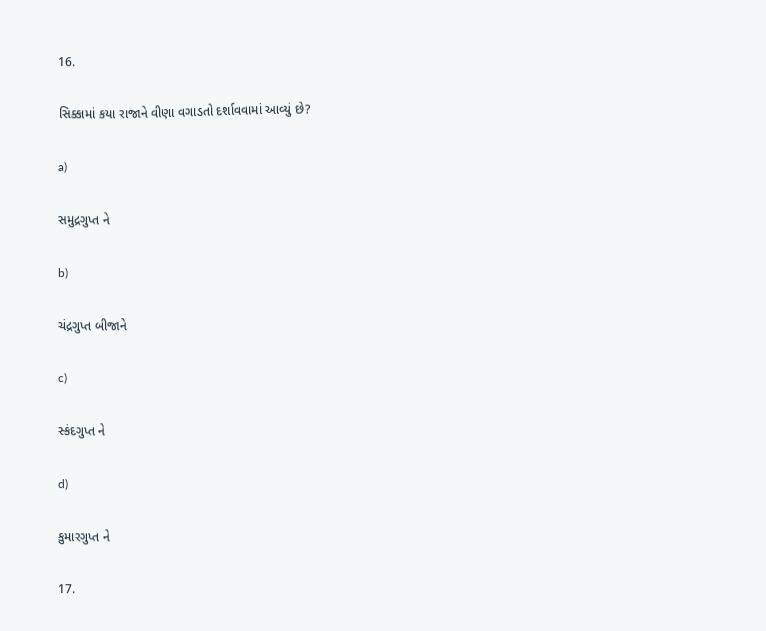16.

સિક્કામાં કયા રાજાને વીણા વગાડતો દર્શાવવામાં આવ્યું છે?

a)

સમુદ્રગુપ્ત ને

b)

ચંદ્રગુપ્ત બીજાને

c)

સ્કંદગુપ્ત ને

d)

કુમારગુપ્ત ને

17.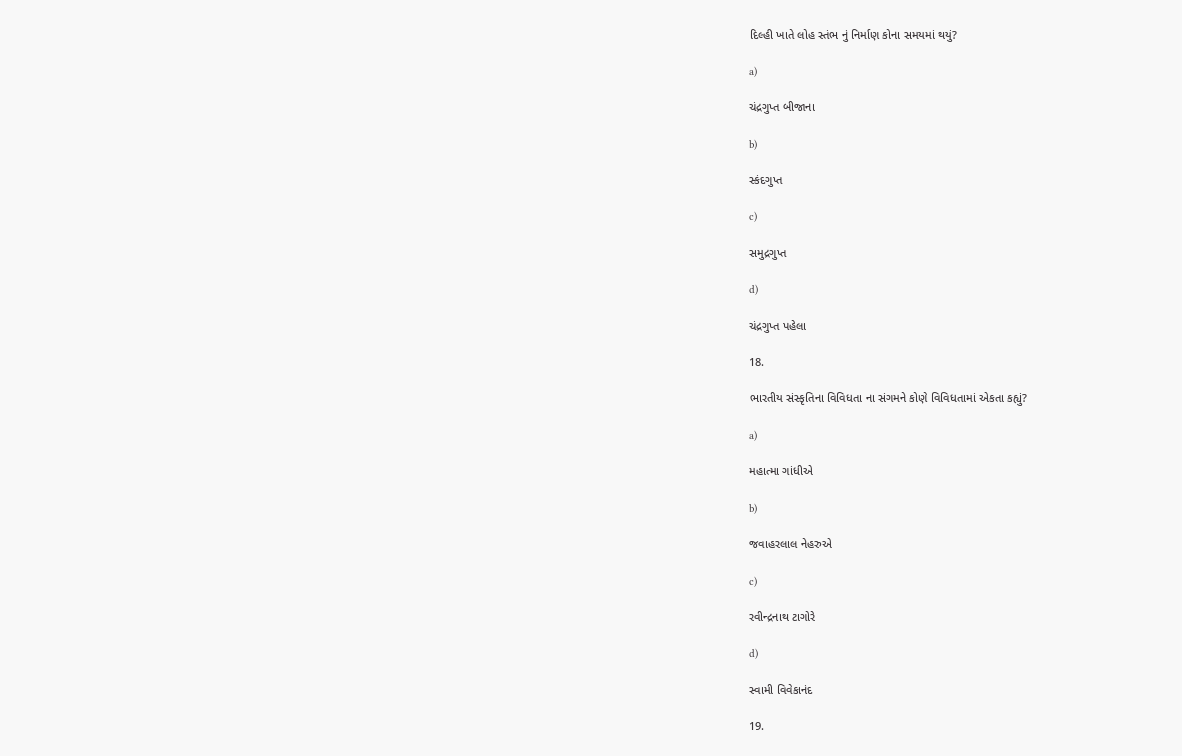દિલ્હી ખાતે લોહ સ્તંભ નું નિર્માણ કોના સમયમાં થયું?

a)

ચંદ્રગુપ્ત બીજાના

b)

સ્કંદગુપ્ત

c)

સમુદ્રગુપ્ત

d)

ચંદ્રગુપ્ત પહેલા

18.

ભારતીય સંસ્કૃતિના વિવિધતા ના સંગમને કોણે વિવિધતામાં એકતા કહ્યું?

a)

મહાત્મા ગાંધીએ

b)

જવાહરલાલ નેહરુએ

c)

રવીન્દ્રનાથ ટાગોરે

d)

સ્વામી વિવેકાનંદ

19.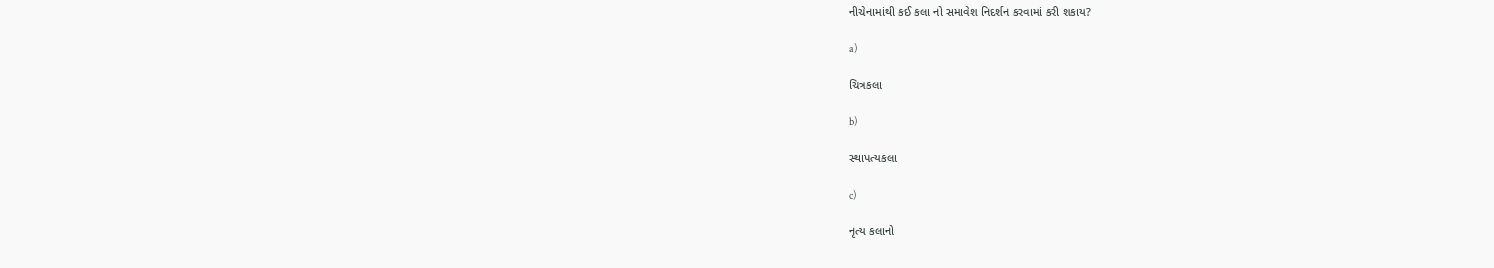નીચેનામાંથી કઈ કલા નો સમાવેશ નિદર્શન કરવામાં કરી શકાય?

a)

ચિત્રકલા

b)

સ્થાપત્યકલા

c)

નૃત્ય કલાનો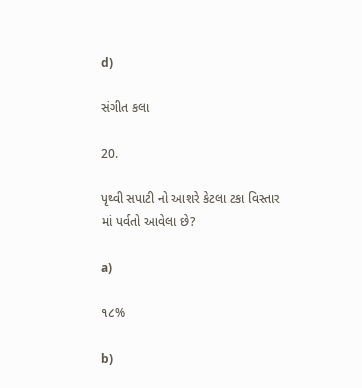d)

સંગીત કલા

20.

પૃથ્વી સપાટી નો આશરે કેટલા ટકા વિસ્તાર માં પર્વતો આવેલા છે?

a)

૧૮%

b)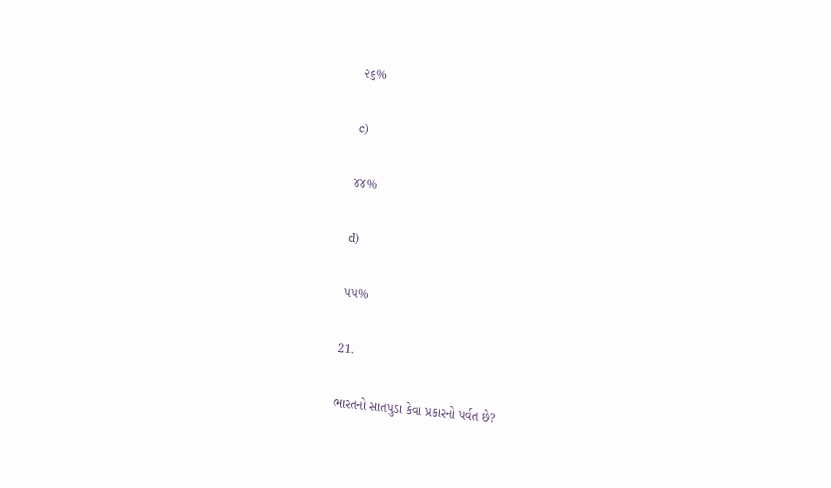૨૬%

c)

૪૪%

d)

૫૫%

21.

ભારતનો સાતપુડા કેવા પ્રકારનો પર્વત છે?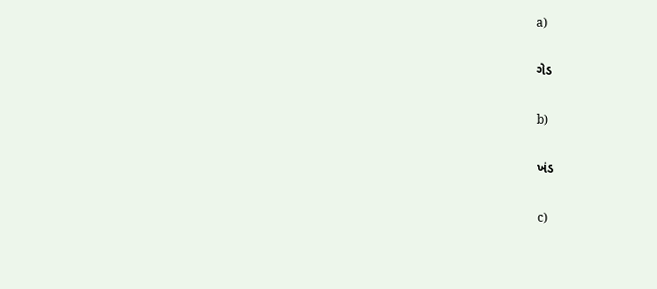a)

ગેડ

b)

ખંડ

c)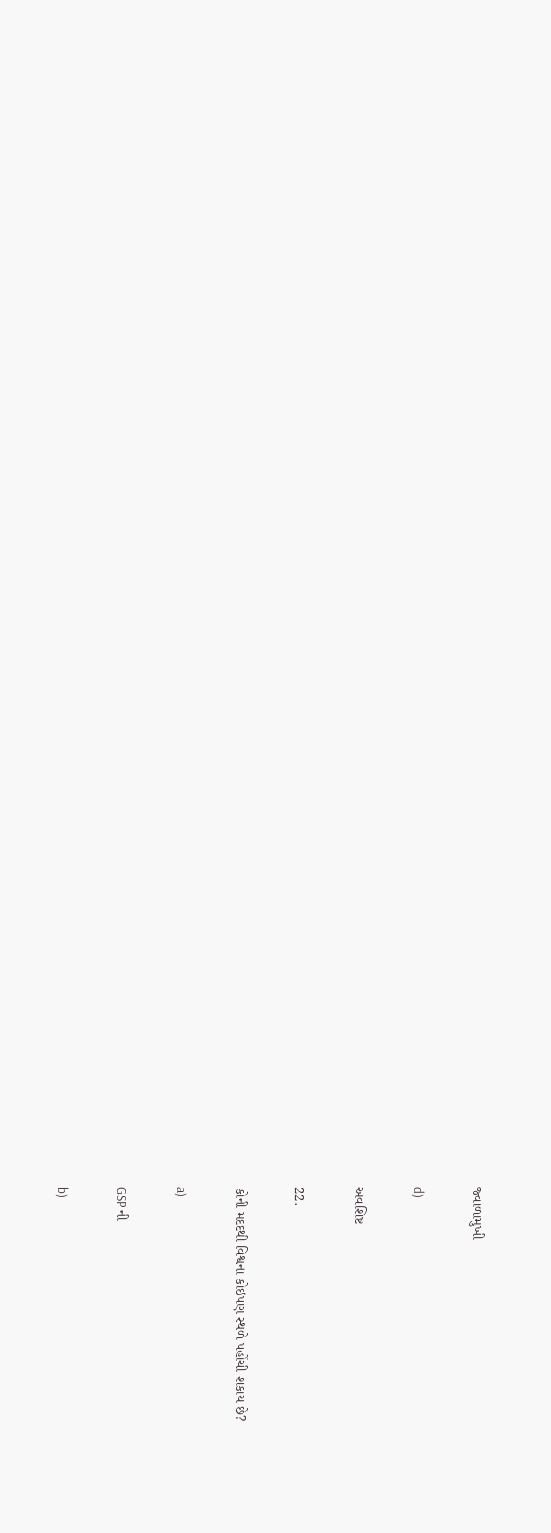જ્વાળામુખી

d)

અવશિષ્ટ

22.

કોની મદદથી વિશ્વના કોઇપણ સ્થળે પહોંચી શકાય છે?

a)

GSP ની

b)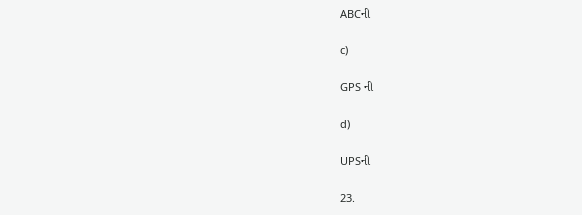ABCની

c)

GPS ની

d)

UPSની

23.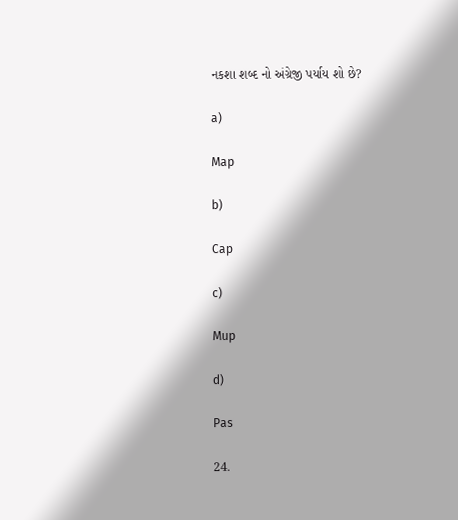નકશા શબ્દ નો અંગ્રેજી પર્યાય શો છે?

a)

Map

b)

Cap

c)

Mup

d)

Pas

24.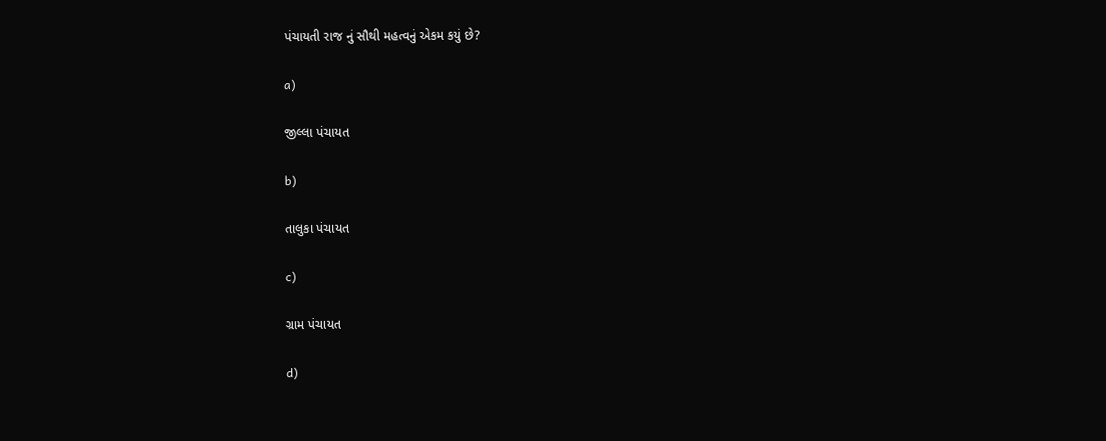પંચાયતી રાજ નું સૌથી મહત્વનું એકમ કયું છે?

a)

જીલ્લા પંચાયત

b)

તાલુકા પંચાયત

c)

ગ્રામ પંચાયત

d)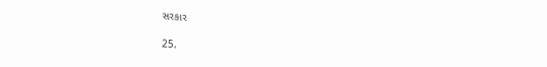સરકાર

25.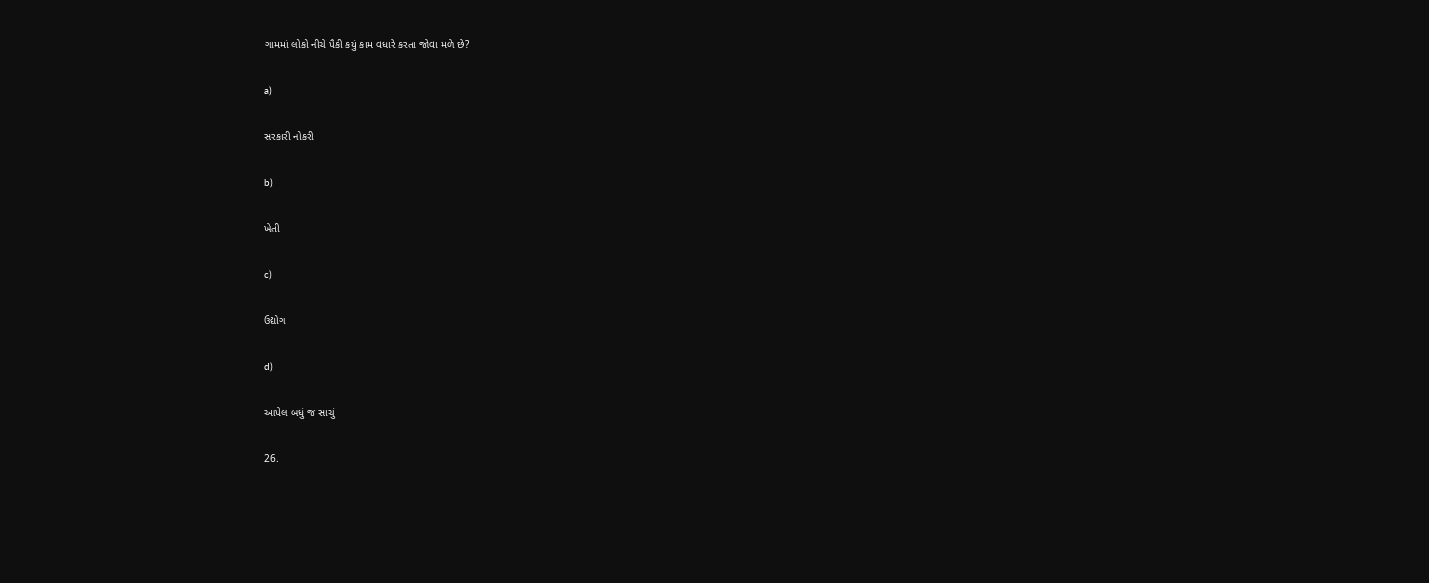ગામમાં લોકો નીચે પૈકી કયું કામ વધારે કરતા જોવા મળે છે?

a)

સરકારી નોકરી

b)

ખેતી

c)

ઉદ્યોગ

d)

આપેલ બધું જ સાચું

26.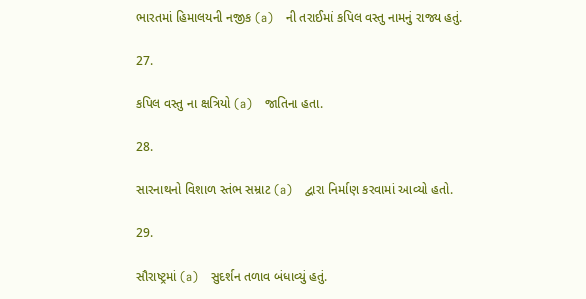ભારતમાં હિમાલયની નજીક (a)   ની તરાઈમાં કપિલ વસ્તુ નામનું રાજ્ય હતું.

27.

કપિલ વસ્તુ ના ક્ષત્રિયો (a)   જાતિના હતા.

28.

સારનાથનો વિશાળ સ્તંભ સમ્રાટ (a)   દ્વારા નિર્માણ કરવામાં આવ્યો હતો.

29.

સૌરાષ્ટ્રમાં (a)   સુદર્શન તળાવ બંધાવ્યું હતું.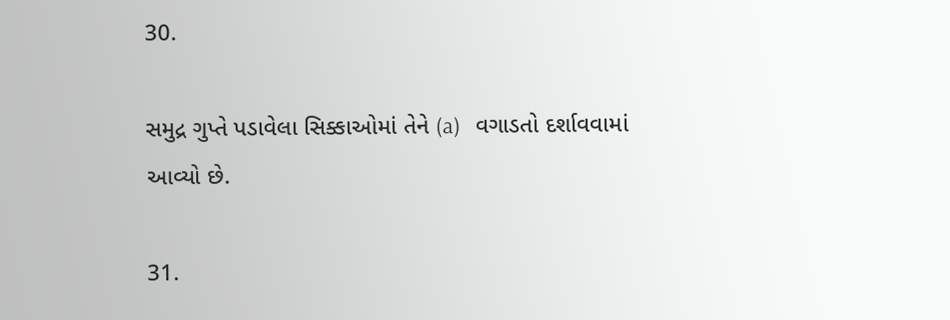30.

સમુદ્ર ગુપ્તે પડાવેલા સિક્કાઓમાં તેને (a)   વગાડતો દર્શાવવામાં આવ્યો છે.

31.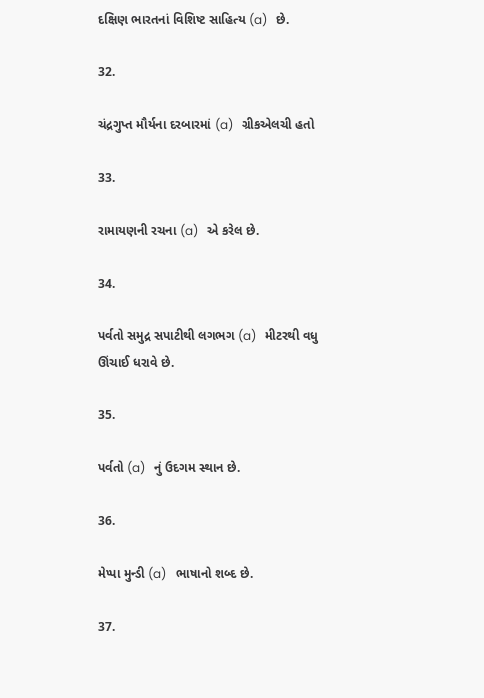દક્ષિણ ભારતનાં વિશિષ્ટ સાહિત્ય (a)   છે.

32.

ચંદ્રગુપ્ત મૌર્યના દરબારમાં (a)   ગ્રીકએલચી હતો

33.

રામાયણની રચના (a)   એ કરેલ છે.

34.

પર્વતો સમુદ્ર સપાટીથી લગભગ (a)   મીટરથી વધુ ઊંચાઈ ધરાવે છે.

35.

પર્વતો (a)   નું ઉદગમ સ્થાન છે.

36.

મેપ્પા મુન્ડી (a)   ભાષાનો શબ્દ છે.

37.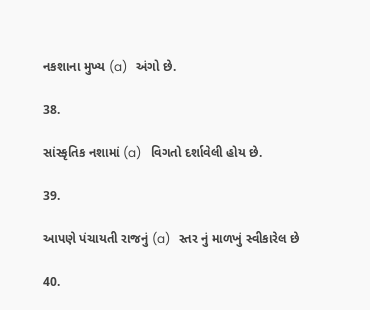નકશાના મુખ્ય (a)   અંગો છે.

38.

સાંસ્કૃતિક નશામાં (a)   વિગતો દર્શાવેલી હોય છે.

39.

આપણે પંચાયતી રાજનું (a)   સ્તર નું માળખું સ્વીકારેલ છે

40.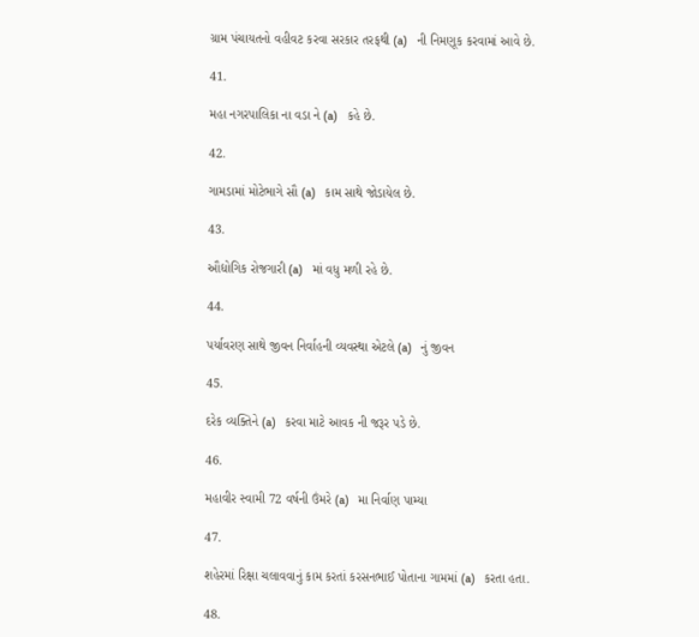ગ્રામ પંચાયતનો વહીવટ કરવા સરકાર તરફથી (a)   ની નિમણૂક કરવામાં આવે છે.

41.

મહા નગરપાલિકા ના વડા ને (a)   કહે છે.

42.

ગામડામાં મોટેભાગે સૌ (a)   કામ સાથે જોડાયેલ છે.

43.

ઔદ્યોગિક રોજગારી (a)   માં વધુ મળી રહે છે.

44.

પર્યાવરણ સાથે જીવન નિર્વાહની વ્યવસ્થા એટલે (a)   નું જીવન

45.

દરેક વ્યક્તિને (a)   કરવા માટે આવક ની જરૂર પડે છે.

46.

મહાવીર સ્વામી 72 વર્ષની ઉંમરે (a)   મા નિર્વાણ પામ્યા

47.

શહેરમાં રિક્ષા ચલાવવાનું કામ કરતાં કરસનભાઈ પોતાના ગામમાં (a)   કરતા હતા.

48.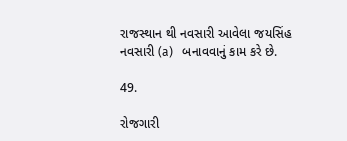રાજસ્થાન થી નવસારી આવેલા જયસિંહ નવસારી (a)   બનાવવાનું કામ કરે છે.

49.

રોજગારી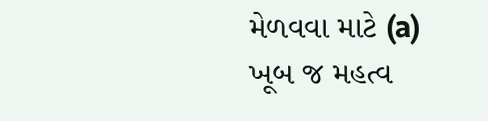મેળવવા માટે (a)   ખૂબ જ મહત્વ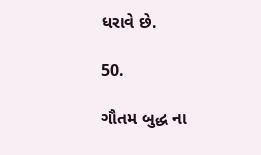ધરાવે છે.

50.

ગૌતમ બુદ્ધ ના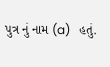પુત્ર નું નામ (a)   હતું.